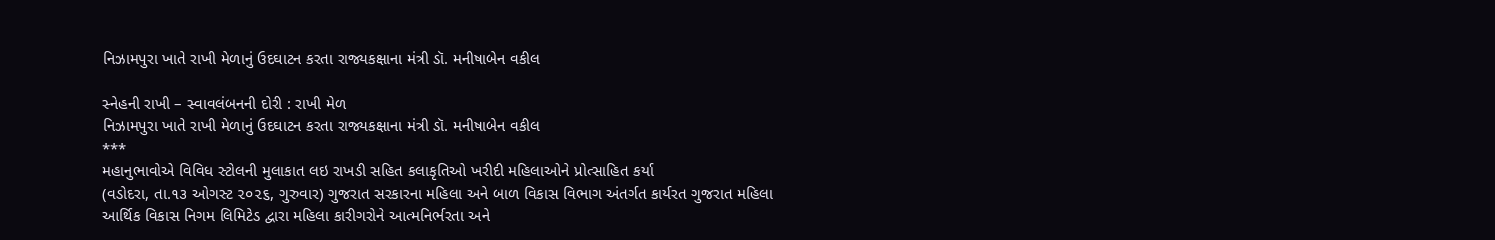નિઝામપુરા ખાતે રાખી મેળાનું ઉદઘાટન કરતા રાજ્યકક્ષાના મંત્રી ડૉ. મનીષાબેન વકીલ

સ્નેહની રાખી – સ્વાવલંબનની દોરી : રાખી મેળ
નિઝામપુરા ખાતે રાખી મેળાનું ઉદઘાટન કરતા રાજ્યકક્ષાના મંત્રી ડૉ. મનીષાબેન વકીલ
***
મહાનુભાવોએ વિવિધ સ્ટોલની મુલાકાત લઇ રાખડી સહિત કલાકૃતિઓ ખરીદી મહિલાઓને પ્રોત્સાહિત કર્યા
(વડોદરા, તા.૧૩ ઓગસ્ટ ૨૦૨૬, ગુરુવાર) ગુજરાત સરકારના મહિલા અને બાળ વિકાસ વિભાગ અંતર્ગત કાર્યરત ગુજરાત મહિલા આર્થિક વિકાસ નિગમ લિમિટેડ દ્વારા મહિલા કારીગરોને આત્મનિર્ભરતા અને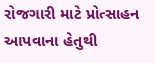રોજગારી માટે પ્રોત્સાહન આપવાના હેતુથી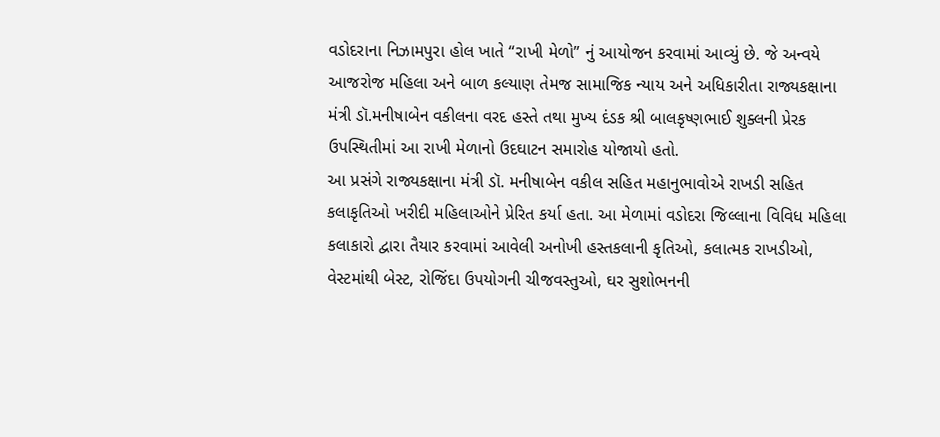વડોદરાના નિઝામપુરા હોલ ખાતે “રાખી મેળો” નું આયોજન કરવામાં આવ્યું છે. જે અન્વયે આજરોજ મહિલા અને બાળ કલ્યાણ તેમજ સામાજિક ન્યાય અને અધિકારીતા રાજ્યકક્ષાના મંત્રી ડૉ.મનીષાબેન વકીલના વરદ હસ્તે તથા મુખ્ય દંડક શ્રી બાલકૃષ્ણભાઈ શુક્લની પ્રેરક ઉપસ્થિતીમાં આ રાખી મેળાનો ઉદઘાટન સમારોહ યોજાયો હતો.
આ પ્રસંગે રાજ્યકક્ષાના મંત્રી ડૉ. મનીષાબેન વકીલ સહિત મહાનુભાવોએ રાખડી સહિત કલાકૃતિઓ ખરીદી મહિલાઓને પ્રેરિત કર્યા હતા. આ મેળામાં વડોદરા જિલ્લાના વિવિધ મહિલા કલાકારો દ્વારા તૈયાર કરવામાં આવેલી અનોખી હસ્તકલાની કૃતિઓ, કલાત્મક રાખડીઓ, વેસ્ટમાંથી બેસ્ટ, રોજિંદા ઉપયોગની ચીજવસ્તુઓ, ઘર સુશોભનની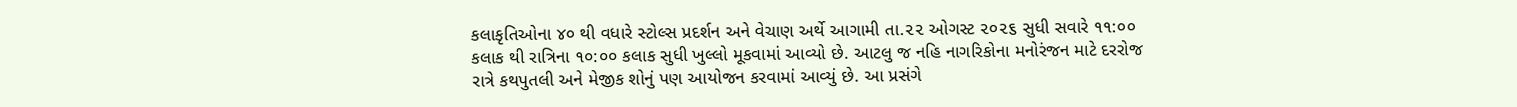કલાકૃતિઓના ૪૦ થી વધારે સ્ટોલ્સ પ્રદર્શન અને વેચાણ અર્થે આગામી તા.૨૨ ઓગસ્ટ ૨૦૨૬ સુધી સવારે ૧૧:૦૦ કલાક થી રાત્રિના ૧૦:૦૦ કલાક સુધી ખુલ્લો મૂકવામાં આવ્યો છે. આટલુ જ નહિ નાગરિકોના મનોરંજન માટે દરરોજ રાત્રે કથપુતલી અને મેજીક શોનું પણ આયોજન કરવામાં આવ્યું છે. આ પ્રસંગે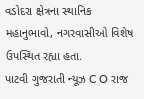વડોદરા ક્ષેત્રના સ્થાનિક મહાનુભાવો, નગરવાસીઓ વિશેષ ઉપસ્થિત રહ્યા હતા.
પાટવી ગુજરાતી ન્યૂઝ C O રાજ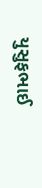યુસુફભાઈ